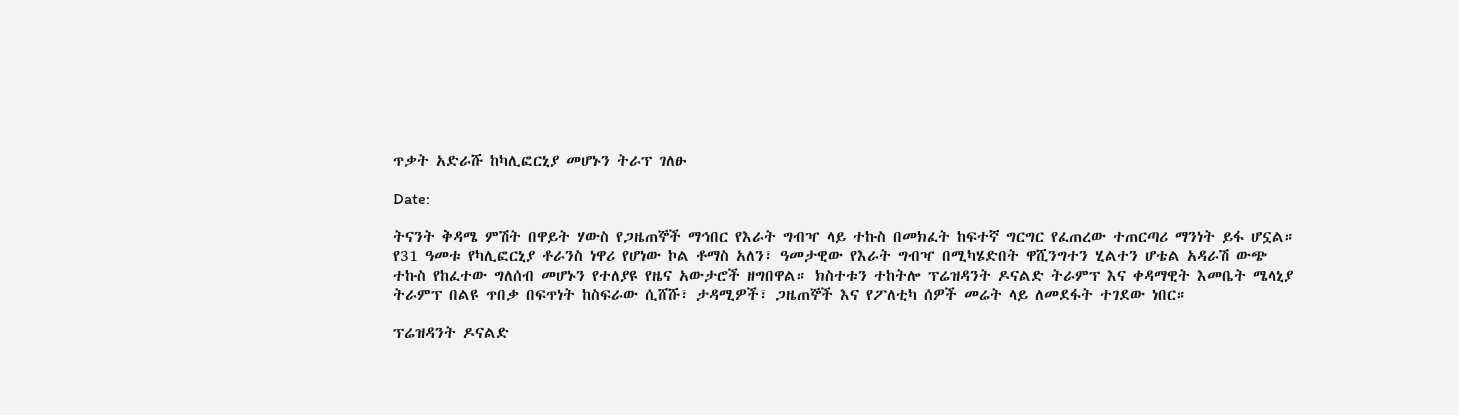ጥቃት አድራሹ ከካሊፎርኒያ መሆኑን ትራፕ ገለፁ

Date:

ትናንት ቅዳሜ ምሽት በዋይት ሃውስ የጋዜጠኞች ማኅበር የእራት ግብዣ ላይ ተኩስ በመክፈት ከፍተኛ ግርግር የፈጠረው ተጠርጣሪ ማንነት ይፋ ሆኗል። የ31 ዓመቱ የካሊፎርኒያ ቶራንስ ነዋሪ የሆነው ኮል ቶማስ አለን፣ ዓመታዊው የእራት ግብዣ በሚካሄድበት ዋሺንግተን ሂልተን ሆቴል አዳራሽ ውጭ ተኩስ የከፈተው ግለሰብ መሆኑን የተለያዩ የዜና አውታሮች ዘግበዋል። ክስተቱን ተከትሎ ፕሬዝዳንት ዶናልድ ትራምፕ እና ቀዳማዊት እመቤት ሜላኒያ ትራምፕ በልዩ ጥበቃ በፍጥነት ከስፍራው ሲሸሹ፣ ታዳሚዎች፣ ጋዜጠኞች እና የፖለቲካ ሰዎች መሬት ላይ ለመደፋት ተገደው ነበር።

ፕሬዝዳንት ዶናልድ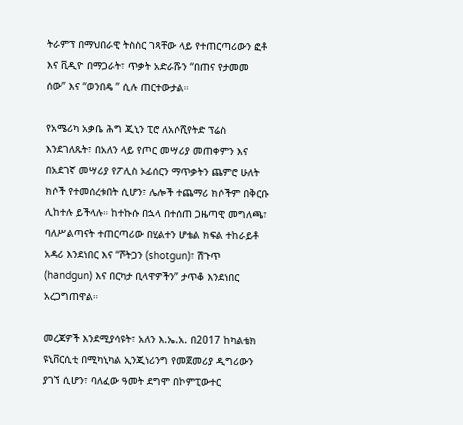ትራምፕ በማህበራዊ ትስስር ገጻቸው ላይ የተጠርጣሪውን ፎቶ እና ቪዲዮ በማጋራት፣ ጥቃት አድራሹን “በጠና የታመመ ሰው” እና “ወንበዴ ” ሲሉ ጠርተውታል።

የአሜሪካ አቃቤ ሕግ ጂኒን ፒሮ ለአሶሺየትድ ፕሬስ እንደገለጹት፣ በአለን ላይ የጦር መሣሪያ መጠቀምን እና በአደገኛ መሣሪያ የፖሊስ ኦፊሰርን ማጥቃትን ጨምሮ ሁለት ክሶች የተመሰረቱበት ሲሆን፣ ሌሎች ተጨማሪ ክሶችም በቅርቡ ሊከተሉ ይችላሉ። ከተኩሱ በኋላ በተሰጠ ጋዜጣዊ መግለጫ፣ ባለሥልጣናት ተጠርጣሪው በሂልተን ሆቴል ክፍል ተከራይቶ አዳሪ እንደነበር እና “ሾትጋን (shotgun)፣ ሽጉጥ (handgun) እና በርካታ ቢላዋዎችን” ታጥቆ እንደነበር አረጋግጠዋል።

መረጃዎች እንደሚያሳዩት፣ አለን እ.ኤ.አ. በ2017 ከካልቴክ ዩኒቨርሲቲ በሚካኒካል ኢንጂነሪንግ የመጀመሪያ ዲግሪውን ያገኘ ሲሆን፣ ባለፈው ዓመት ደግሞ በኮምፒውተር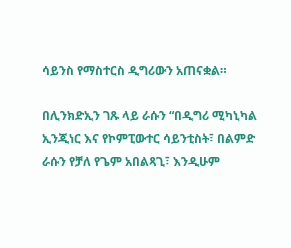ሳይንስ የማስተርስ ዲግሪውን አጠናቋል።

በሊንክድኢን ገጹ ላይ ራሱን “በዲግሪ ሚካኒካል ኢንጂነር እና የኮምፒውተር ሳይንቲስት፣ በልምድ ራሱን የቻለ የጌም አበልጻጊ፣ እንዲሁም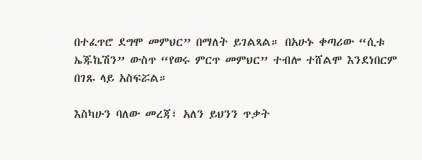በተፈጥሮ ደግሞ መምህር” በማለት ይገልጻል። በአሁኑ ቀጣሪው “ሲቱ ኤጁኬሽን” ውስጥ “የወሩ ምርጥ መምህር” ተብሎ ተሸልሞ እንደነበርም በገጹ ላይ አስፍሯል።

እስካሁን ባለው መረጃ፣ አለን ይህንን ጥቃት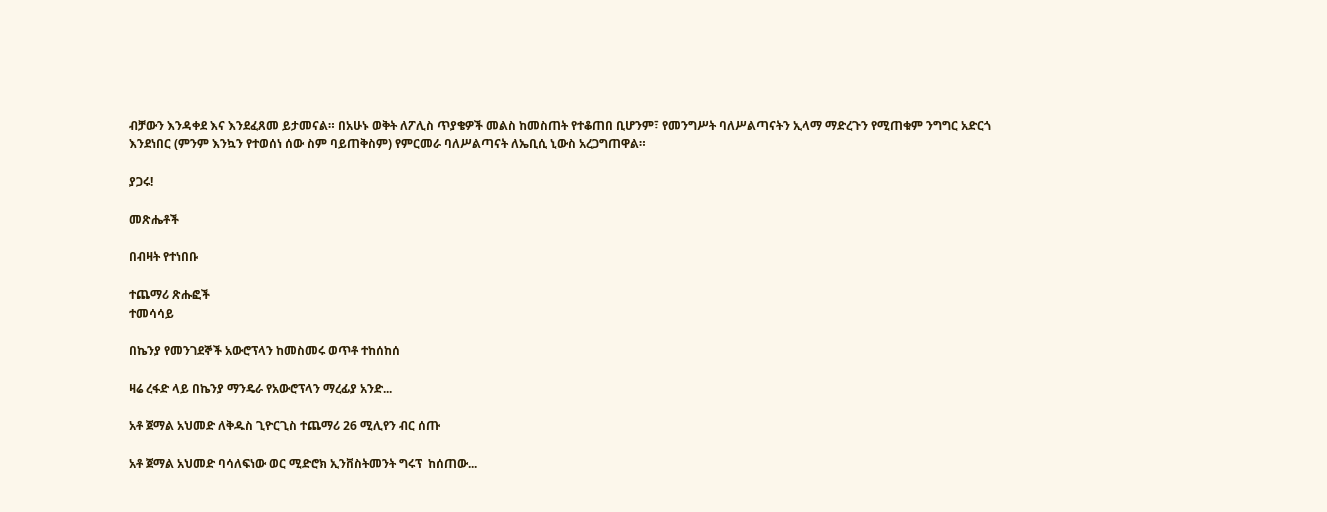ብቻውን እንዳቀደ እና እንደፈጸመ ይታመናል። በአሁኑ ወቅት ለፖሊስ ጥያቄዎች መልስ ከመስጠት የተቆጠበ ቢሆንም፣ የመንግሥት ባለሥልጣናትን ኢላማ ማድረጉን የሚጠቁም ንግግር አድርጎ እንደነበር (ምንም እንኳን የተወሰነ ሰው ስም ባይጠቅስም) የምርመራ ባለሥልጣናት ለኤቢሲ ኒውስ አረጋግጠዋል።

ያጋሩ!

መጽሔቶች

በብዛት የተነበቡ

ተጨማሪ ጽሑፎች
ተመሳሳይ

በኬንያ የመንገደኞች አውሮፕላን ከመስመሩ ወጥቶ ተከሰከሰ

ዛሬ ረፋድ ላይ በኬንያ ማንዴራ የአውሮፕላን ማረፊያ አንድ...

አቶ ጀማል አህመድ ለቅዱስ ጊዮርጊስ ተጨማሪ 26 ሚሊየን ብር ሰጡ

አቶ ጀማል አህመድ ባሳለፍነው ወር ሚድሮክ ኢንቨስትመንት ግሩፕ  ከሰጠው...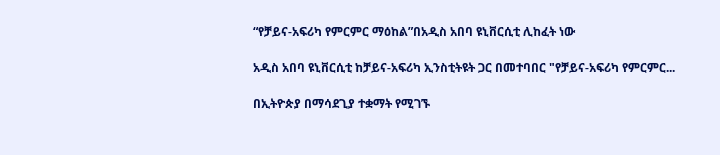“የቻይና-አፍሪካ የምርምር ማዕከል”በአዲስ አበባ ዩኒቨርሲቲ ሊከፈት ነው

አዲስ አበባ ዩኒቨርሲቲ ከቻይና-አፍሪካ ኢንስቲትዩት ጋር በመተባበር "የቻይና-አፍሪካ የምርምር...

በኢትዮጵያ በማሳደጊያ ተቋማት የሚገኙ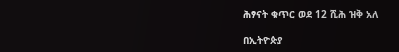ሕፃናት ቁጥር ወደ 12 ሺሕ ዝቅ አለ

በኢትዮጵያ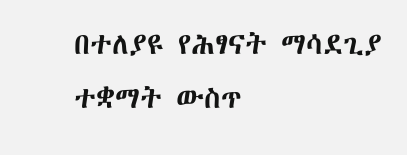በተለያዩ የሕፃናት ማሳደጊያ ተቋማት ውስጥ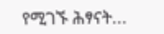የሚገኙ ሕፃናት...